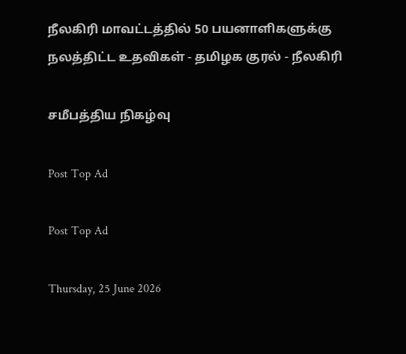நீலகிரி மாவட்டத்தில் 50 பயனாளிகளுக்கு நலத்திட்ட உதவிகள் - தமிழக குரல் - நீலகிரி

சமீபத்திய நிகழ்வு

Post Top Ad

Post Top Ad

Thursday, 25 June 2026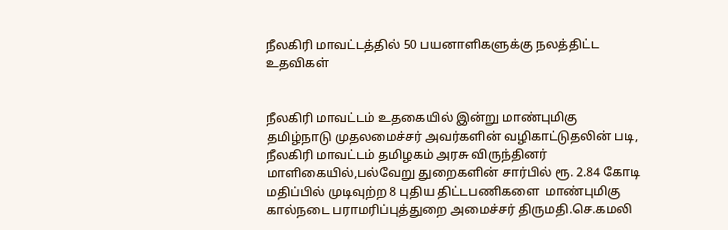நீலகிரி மாவட்டத்தில் 50 பயனாளிகளுக்கு நலத்திட்ட உதவிகள்


நீலகிரி மாவட்டம் உதகையில் இன்று மாண்புமிகு தமிழ்நாடு முதலமைச்சர் அவர்களின் வழிகாட்டுதலின் படி, நீலகிரி மாவட்டம் தமிழகம் அரசு விருந்தினர் மாளிகையில்,பல்வேறு துறைகளின் சார்பில் ரூ. 2.84 கோடி மதிப்பில் முடிவுற்ற 8 புதிய திட்டபணிகளை  மாண்புமிகு கால்நடை பராமரிப்புத்துறை அமைச்சர் திருமதி.செ.கமலி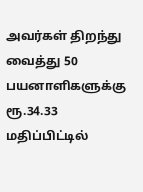அவர்கள் திறந்து வைத்து 50 பயனாளிகளுக்கு ரூ.34.33 மதிப்பிட்டில்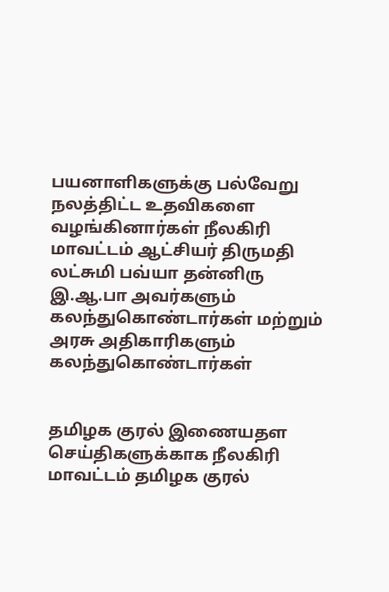பயனாளிகளுக்கு பல்வேறு நலத்திட்ட உதவிகளை வழங்கினார்கள் நீலகிரி மாவட்டம் ஆட்சியர் திருமதி லட்சுமி பவ்யா தன்னிரு இ.ஆ.பா அவர்களும் கலந்துகொண்டார்கள் மற்றும் அரசு அதிகாரிகளும் கலந்துகொண்டார்கள்


தமிழக குரல் இணையதள செய்திகளுக்காக நீலகிரி மாவட்டம் தமிழக குரல்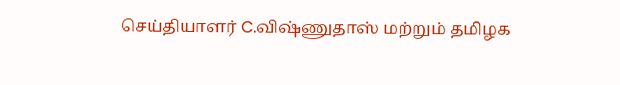செய்தியாளர் C.விஷ்ணுதாஸ் மற்றும் தமிழக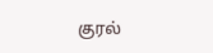குரல்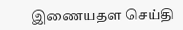இணையதள செய்தி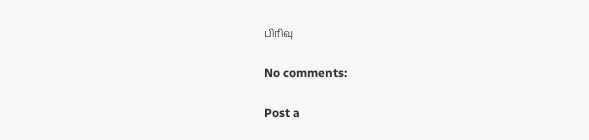பிரிவு

No comments:

Post a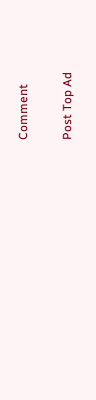Comment

Post Top Ad